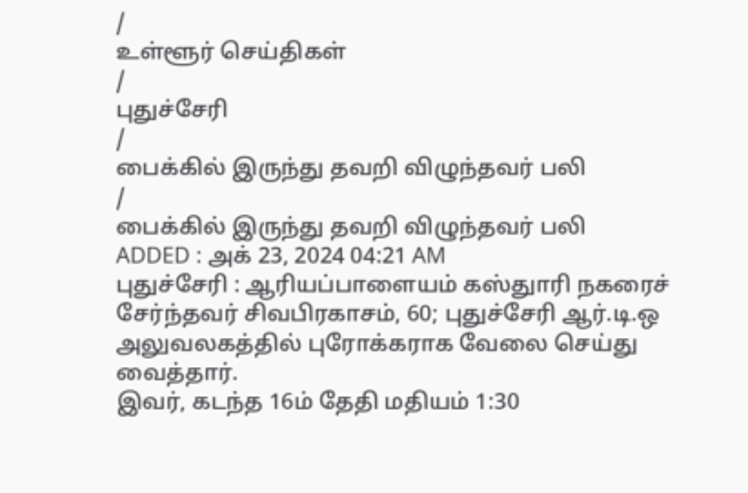/
உள்ளூர் செய்திகள்
/
புதுச்சேரி
/
பைக்கில் இருந்து தவறி விழுந்தவர் பலி
/
பைக்கில் இருந்து தவறி விழுந்தவர் பலி
ADDED : அக் 23, 2024 04:21 AM
புதுச்சேரி : ஆரியப்பாளையம் கஸ்துாரி நகரைச் சேர்ந்தவர் சிவபிரகாசம், 60; புதுச்சேரி ஆர்.டி.ஒ அலுவலகத்தில் புரோக்கராக வேலை செய்து வைத்தார்.
இவர், கடந்த 16ம் தேதி மதியம் 1:30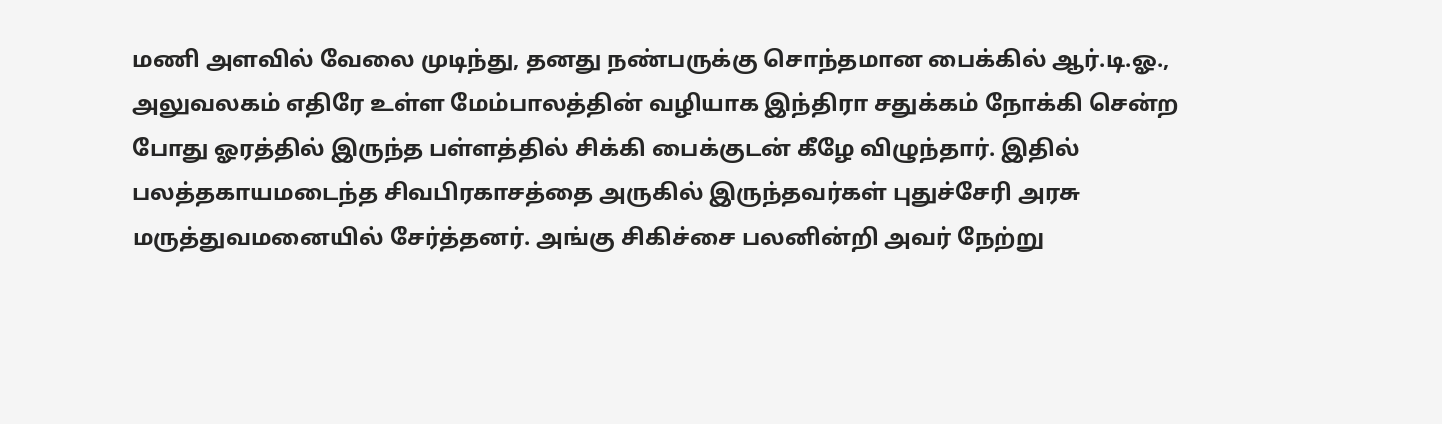மணி அளவில் வேலை முடிந்து, தனது நண்பருக்கு சொந்தமான பைக்கில் ஆர்.டி.ஓ., அலுவலகம் எதிரே உள்ள மேம்பாலத்தின் வழியாக இந்திரா சதுக்கம் நோக்கி சென்ற போது ஓரத்தில் இருந்த பள்ளத்தில் சிக்கி பைக்குடன் கீழே விழுந்தார். இதில் பலத்தகாயமடைந்த சிவபிரகாசத்தை அருகில் இருந்தவர்கள் புதுச்சேரி அரசு மருத்துவமனையில் சேர்த்தனர். அங்கு சிகிச்சை பலனின்றி அவர் நேற்று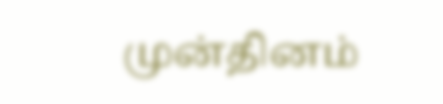முன்தினம்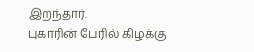இறந்தார்.
புகாரின் பேரில் கிழக்கு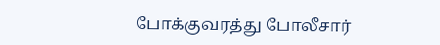போக்குவரத்து போலீசார்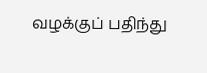வழக்குப் பதிந்து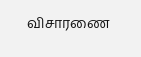விசாரணை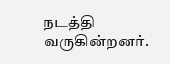நடத்தி வருகின்றனர்.